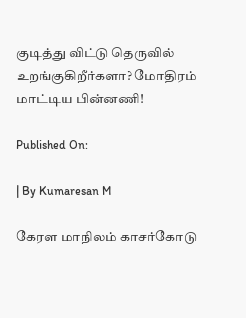குடித்து விட்டு தெருவில் உறங்குகிறீர்களா? மோதிரம் மாட்டிய பின்னணி!

Published On:

| By Kumaresan M

கேரள மாநிலம் காசர்கோடு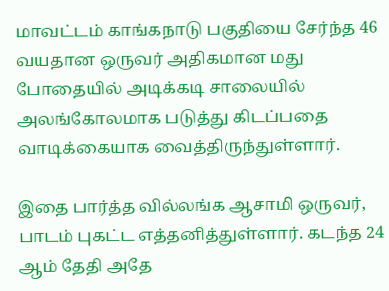மாவட்டம் காங்கநாடு பகுதியை சேர்ந்த 46 வயதான ஒருவர் அதிகமான மது போதையில் அடிக்கடி சாலையில் அலங்கோலமாக படுத்து கிடப்பதை வாடிக்கையாக வைத்திருந்துள்ளார்.

இதை பார்த்த வில்லங்க ஆசாமி ஒருவர், பாடம் புகட்ட எத்தனித்துள்ளார். கடந்த 24 ஆம் தேதி அதே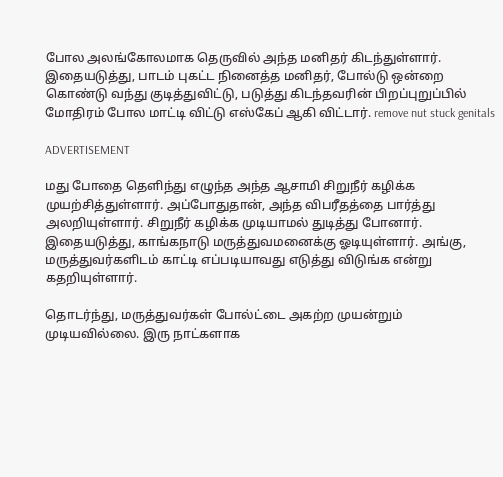போல அலங்கோலமாக தெருவில் அந்த மனிதர் கிடந்துள்ளார். இதையடுத்து, பாடம் புகட்ட நினைத்த மனிதர், போல்டு ஒன்றை கொண்டு வந்து குடித்துவிட்டு, படுத்து கிடந்தவரின் பிறப்புறுப்பில் மோதிரம் போல மாட்டி விட்டு எஸ்கேப் ஆகி விட்டார். remove nut stuck genitals

ADVERTISEMENT

மது போதை தெளிந்து எழுந்த அந்த ஆசாமி சிறுநீர் கழிக்க முயற்சித்துள்ளார். அப்போதுதான், அந்த விபரீதத்தை பார்த்து அலறியுள்ளார். சிறுநீர் கழிக்க முடியாமல் துடித்து போனார். இதையடுத்து, காங்கநாடு மருத்துவமனைக்கு ஓடியுள்ளார். அங்கு, மருத்துவர்களிடம் காட்டி எப்படியாவது எடுத்து விடுங்க என்று கதறியுள்ளார்.

தொடர்ந்து, மருத்துவர்கள் போல்ட்டை அகற்ற முயன்றும் முடியவில்லை. இரு நாட்களாக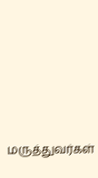மருத்துவர்கள்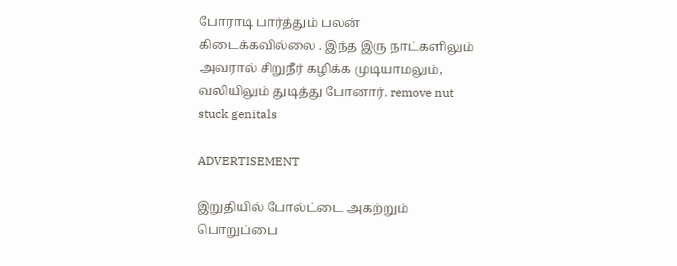போராடி பார்த்தும் பலன் கிடைக்கவில்லை . இந்த இரு நாட்களிலும் அவரால் சிறுநீர் கழிக்க முடியாமலும், வலியிலும் துடித்து போனார். remove nut stuck genitals

ADVERTISEMENT

இறுதியில் போல்ட்டை அகற்றும் பொறுப்பை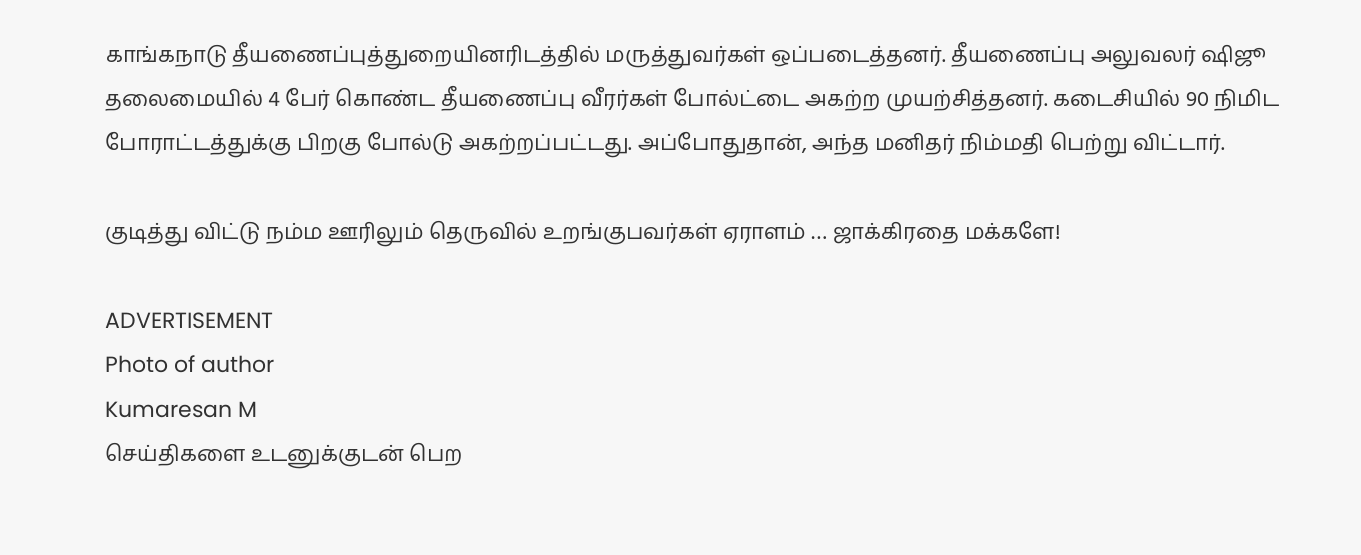காங்கநாடு தீயணைப்புத்துறையினரிடத்தில் மருத்துவர்கள் ஒப்படைத்தனர். தீயணைப்பு அலுவலர் ஷிஜூ தலைமையில் 4 பேர் கொண்ட தீயணைப்பு வீரர்கள் போல்ட்டை அகற்ற முயற்சித்தனர். கடைசியில் 90 நிமிட போராட்டத்துக்கு பிறகு போல்டு அகற்றப்பட்டது. அப்போதுதான், அந்த மனிதர் நிம்மதி பெற்று விட்டார்.

குடித்து விட்டு நம்ம ஊரிலும் தெருவில் உறங்குபவர்கள் ஏராளம் … ஜாக்கிரதை மக்களே!

ADVERTISEMENT
Photo of author
Kumaresan M
செய்திகளை உடனுக்குடன் பெற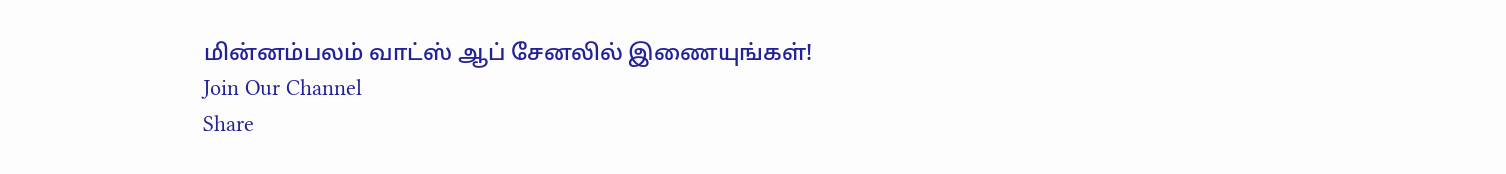மின்னம்பலம் வாட்ஸ் ஆப் சேனலில் இணையுங்கள்!
Join Our Channel
Share